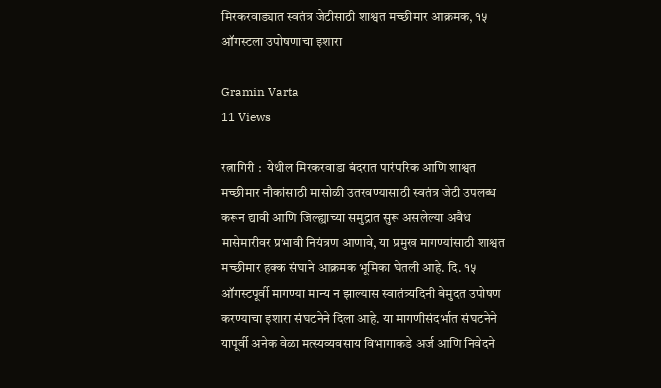मिरकरवाड्यात स्वतंत्र जेटीसाठी शाश्वत मच्छीमार आक्रमक, १५ ऑगस्टला उपोषणाचा इशारा

Gramin Varta
11 Views

रत्नागिरी :  येथील मिरकरवाडा बंदरात पारंपरिक आणि शाश्वत मच्छीमार नौकांसाठी मासोळी उतरवण्यासाठी स्वतंत्र जेटी उपलब्ध करून द्यावी आणि जिल्ह्याच्या समुद्रात सुरू असलेल्या अवैध मासेमारीवर प्रभावी नियंत्रण आणावे, या प्रमुख मागण्यांसाठी शाश्वत मच्छीमार हक्क संघाने आक्रमक भूमिका घेतली आहे. दि. १५ ऑगस्टपूर्वी मागण्या मान्य न झाल्यास स्वातंत्र्यदिनी बेमुदत उपोषण करण्याचा इशारा संघटनेने दिला आहे. या मागणीसंदर्भात संघटनेने यापूर्वी अनेक वेळा मत्स्यव्यवसाय विभागाकडे अर्ज आणि निवेदने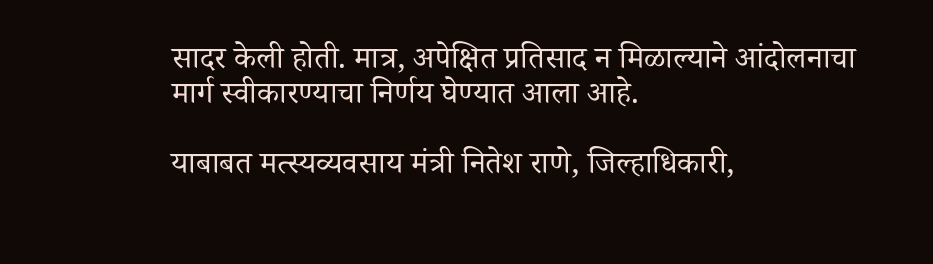सादर केली होती. मात्र, अपेक्षित प्रतिसाद न मिळाल्याने आंदोलनाचा मार्ग स्वीकारण्याचा निर्णय घेण्यात आला आहे.

याबाबत मत्स्यव्यवसाय मंत्री नितेश राणे, जिल्हाधिकारी,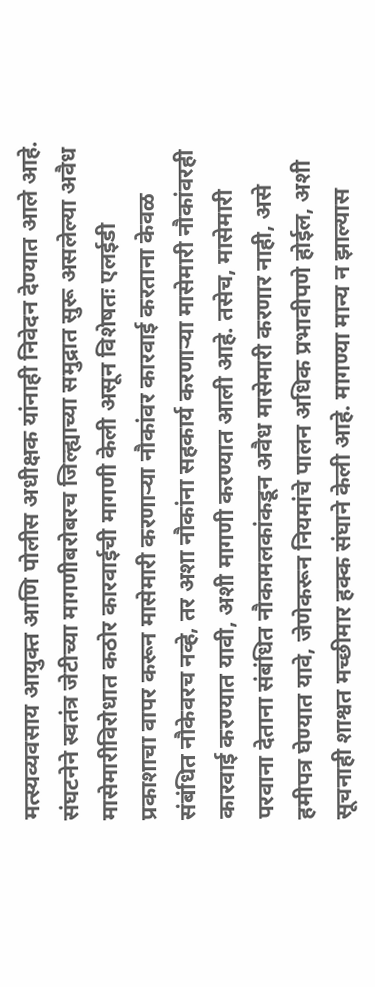मत्स्यव्यवसाय आयुक्त आणि पोलीस अधीक्षक यांनाही निवेदन देण्यात आले आहे. संघटनेने स्वतंत्र जेटीच्या मागणीबरोबरच जिल्ह्याच्या समुद्रात सुरू असलेल्या अवैध मासेमारीविरोधात कठोर कारवाईची मागणी केली असून विशेषतः एलईडी प्रकाशाचा वापर करून मासेमारी करणाऱ्या नौकांवर कारवाई करताना केवळ संबंधित नौकेवरच नव्हे, तर अशा नौकांना सहकार्य करणाऱ्या मासेमारी नौकांवरही कारवाई करण्यात यावी, अशी मागणी करण्यात आली आहे. तसेच, मासेमारी परवाना देताना संबंधित नौकामलकांकडून अवैध मासेमारी करणार नाही, असे हमीपत्र घेण्यात यावे, जेणेकरून नियमांचे पालन अधिक प्रभावीपणे होईल, अशी सूचनाही शाश्वत मच्छीमार हक्क संघाने केली आहे. मागण्या मान्य न झाल्यास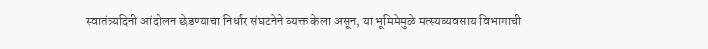स्वातंत्र्यदिनी आंदोलन छेडण्याचा निर्धार संघटनेने व्यक्त केला असून, या भूमिमेमुळे मत्स्यव्यवसाय विभागाची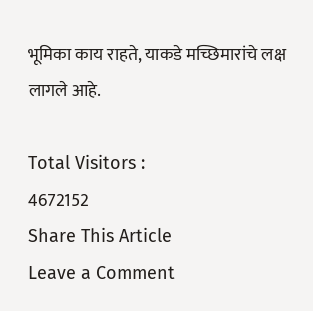भूमिका काय राहते, याकडे मच्छिमारांचे लक्ष लागले आहे.

Total Visitors :
4672152
Share This Article
Leave a Comment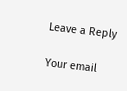Leave a Reply

Your email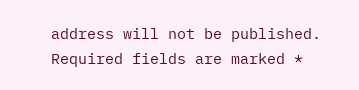address will not be published. Required fields are marked *